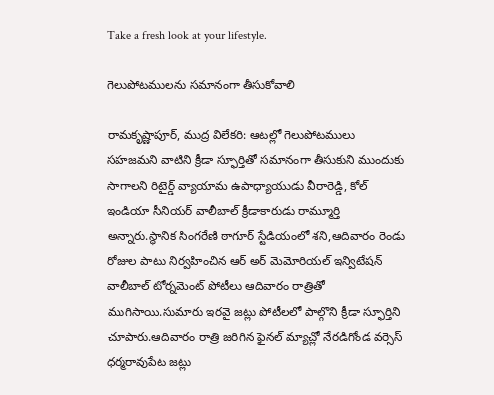Take a fresh look at your lifestyle.

గెలుపోటములను సమానంగా తీసుకోవాలి

రామకృష్ణాపూర్, ముద్ర విలేకరి: ఆటల్లో గెలుపోటములు సహజమని వాటిని క్రీడా స్ఫూర్తితో సమానంగా తీసుకుని ముందుకు సాగాలని రిటైర్డ్ వ్యాయామ ఉపాధ్యాయుడు వీరారెడ్డి, కోల్ ఇండియా సీనియర్ వాలీబాల్ క్రీడాకారుడు రామ్మూర్తి అన్నారు.స్థానిక సింగరేణి ఠాగూర్ స్టేడియంలో శని,ఆదివారం రెండు రోజుల పాటు నిర్వహించిన ఆర్ అర్ మెమోరియల్ ఇన్విటేషన్ వాలీబాల్ టోర్నమెంట్ పోటీలు ఆదివారం రాత్రితో ముగిసాయి.సుమారు ఇరవై జట్లు పోటీలలో పాల్గొని క్రీడా స్ఫూర్తిని చూపారు.ఆదివారం రాత్రి జరిగిన ఫైనల్ మ్యాచ్లో నేరడిగోండ వర్సెస్ ధర్మరావుపేట జట్లు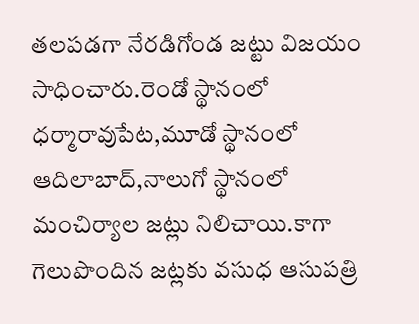తలపడగా నేరడిగోండ జట్టు విజయం సాధించారు.రెండో స్థానంలో ధర్మారావుపేట,మూడో స్థానంలో ఆదిలాబాద్,నాలుగో స్థానంలో మంచిర్యాల జట్లు నిలిచాయి.కాగా గెలుపొందిన జట్లకు వసుధ ఆసుపత్రి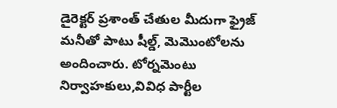డైరెక్టర్ ప్రశాంత్ చేతుల మీదుగా ఫ్రైజ్ మనీతో పాటు షీల్డ్, మెమొంటోలను అందించారు. టోర్నమెంటు నిర్వాహకులు,వివిధ పార్టీల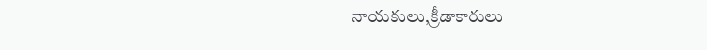నాయకులు,క్రీడాకారులు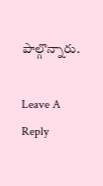పాల్గొన్నారు.

Leave A Reply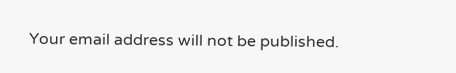Your email address will not be published.